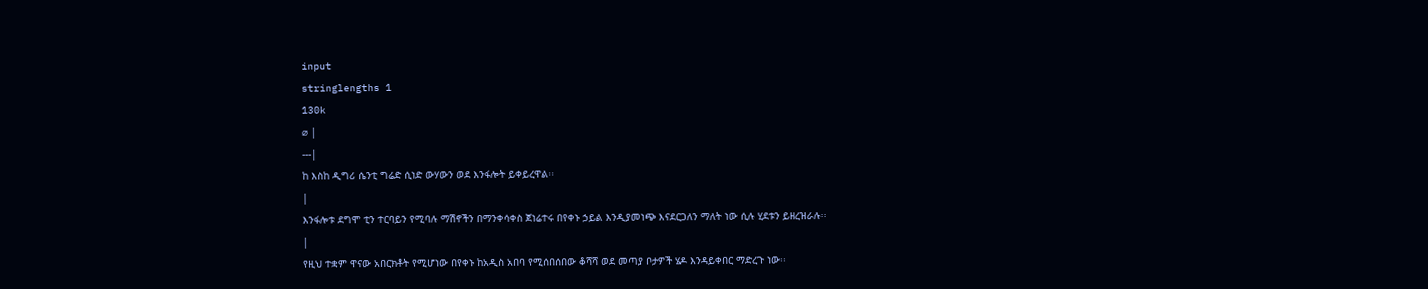input
stringlengths 1
130k
⌀ |
---|
ከ እስከ ዲግሪ ሴንቲ ግሬድ ሲነድ ውሃውን ወደ እንፋሎት ይቀይረዋል፡፡
|
እንፋሎቱ ደግሞ ቲን ተርባይን የሚባሉ ማሽኖችን በማንቀሳቀስ ጀነሬተሩ በየቀኑ ኃይል እንዲያመነጭ እናደርጋለን ማለት ነው ሲሉ ሂደቱን ይዘረዝራሉ፡፡
|
የዚህ ተቋም ዋናው አበርክቶት የሚሆነው በየቀኑ ከአዲስ አበባ የሚሰበሰበው ቆሻሻ ወደ መጣያ ቦታዎች ሄዶ እንዳይቀበር ማድረጉ ነው፡፡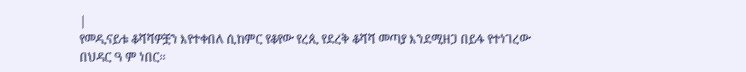|
የመዲናይቱ ቆሻሻዎቿን እየተቀበለ ሲከምር የቆየው የረጲ የደረቅ ቆሻሻ መጣያ እንደሚዘጋ በይፋ የተነገረው በህዳር ዓ ም ነበር፡፡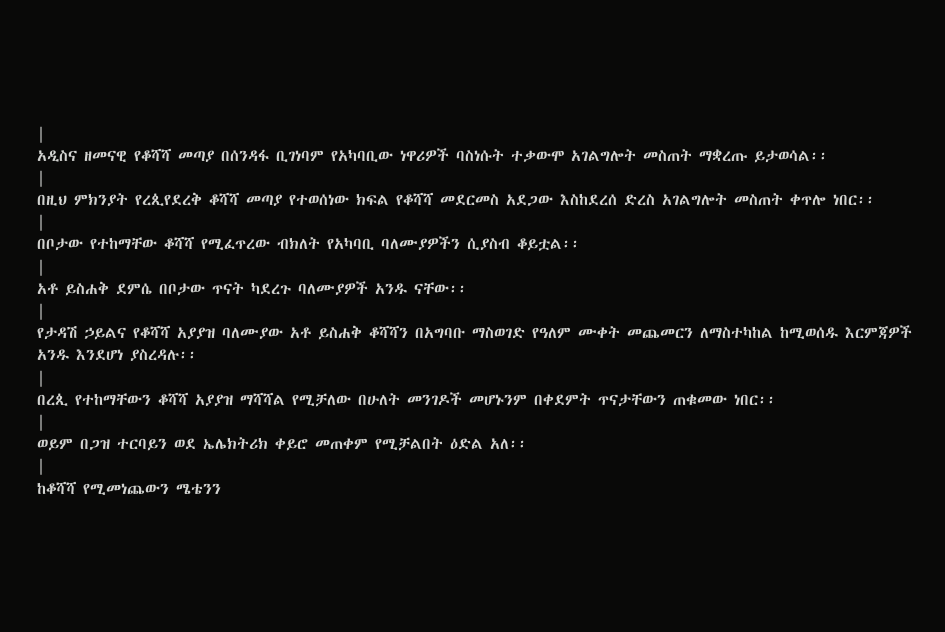|
አዲስና ዘመናዊ የቆሻሻ መጣያ በሰንዳፋ ቢገነባም የአካባቢው ነዋሪዎች ባስነሱት ተቃውሞ አገልግሎት መስጠት ማቋረጡ ይታወሳል፡፡
|
በዚህ ምክንያት የረጲየደረቅ ቆሻሻ መጣያ የተወሰነው ክፍል የቆሻሻ መደርመስ አደጋው እስከደረሰ ድረስ አገልግሎት መስጠት ቀጥሎ ነበር፡፡
|
በቦታው የተከማቸው ቆሻሻ የሚፈጥረው ብክለት የአካባቢ ባለሙያዎችን ሲያስብ ቆይቷል፡፡
|
አቶ ይስሐቅ ደምሴ በቦታው ጥናት ካደረጉ ባለሙያዎች አንዱ ናቸው፡፡
|
የታዳሽ ኃይልና የቆሻሻ አያያዝ ባለሙያው አቶ ይስሐቅ ቆሻሻን በአግባቡ ማስወገድ የዓለም ሙቀት መጨመርን ለማስተካከል ከሚወሰዱ እርምጃዎች አንዱ እንደሆነ ያስረዳሉ፡፡
|
በረጲ የተከማቸውን ቆሻሻ አያያዝ ማሻሻል የሚቻለው በሁለት መንገዶች መሆኑንም በቀደምት ጥናታቸውን ጠቁመው ነበር፡፡
|
ወይም በጋዝ ተርባይን ወደ ኤሌክትሪክ ቀይሮ መጠቀም የሚቻልበት ዕድል አለ፡፡
|
ከቆሻሻ የሚመነጨውን ሜቴንን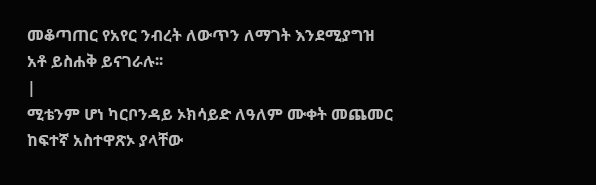መቆጣጠር የአየር ንብረት ለውጥን ለማገት እንደሚያግዝ አቶ ይስሐቅ ይናገራሉ፡፡
|
ሚቴንም ሆነ ካርቦንዳይ ኦክሳይድ ለዓለም ሙቀት መጨመር ከፍተኛ አስተዋጽኦ ያላቸው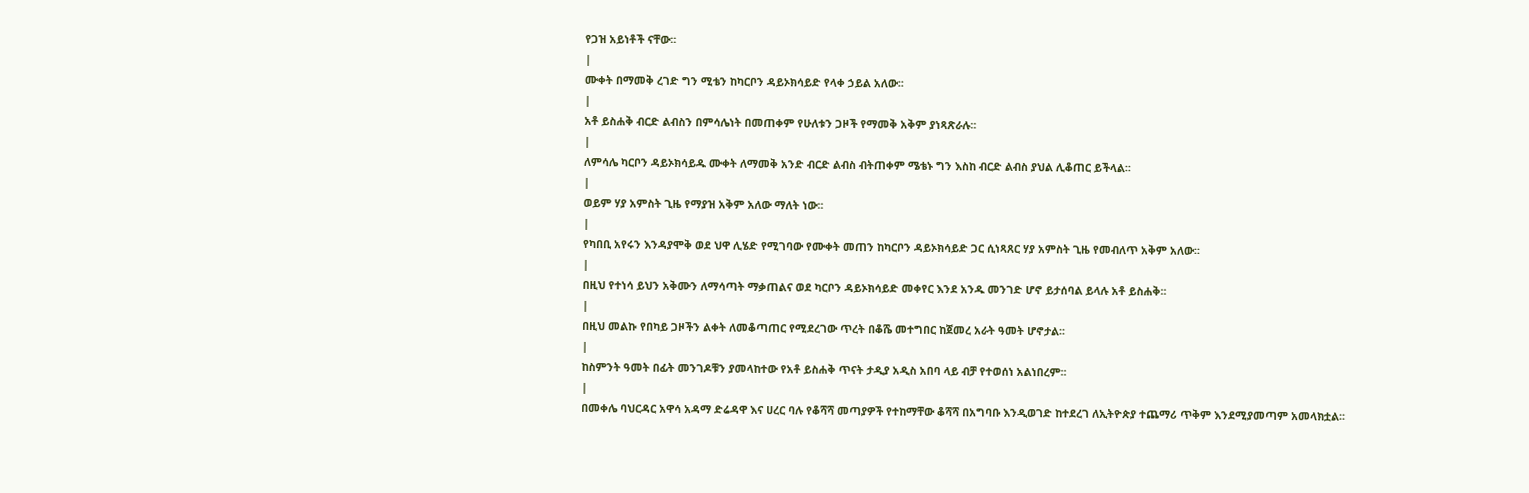የጋዝ አይነቶች ናቸው፡፡
|
ሙቀት በማመቅ ረገድ ግን ሚቴን ከካርቦን ዳይኦክሳይድ የላቀ ኃይል አለው፡፡
|
አቶ ይስሐቅ ብርድ ልብስን በምሳሌነት በመጠቀም የሁለቱን ጋዞች የማመቅ አቅም ያነጻጽራሉ፡፡
|
ለምሳሌ ካርቦን ዳይኦክሳይዱ ሙቀት ለማመቅ አንድ ብርድ ልብስ ብትጠቀም ሜቴኑ ግን እስከ ብርድ ልብስ ያህል ሊቆጠር ይችላል፡፡
|
ወይም ሃያ አምስት ጊዜ የማያዝ አቅም አለው ማለት ነው፡፡
|
የካበቢ አየሩን እንዳያሞቅ ወደ ህዋ ሊሄድ የሚገባው የሙቀት መጠን ከካርቦን ዳይኦክሳይድ ጋር ሲነጻጸር ሃያ አምስት ጊዜ የመብለጥ አቅም አለው፡፡
|
በዚህ የተነሳ ይህን አቅሙን ለማሳጣት ማቃጠልና ወደ ካርቦን ዳይኦክሳይድ መቀየር እንደ አንዱ መንገድ ሆኖ ይታሰባል ይላሉ አቶ ይስሐቅ፡፡
|
በዚህ መልኩ የበካይ ጋዞችን ልቀት ለመቆጣጠር የሚደረገው ጥረት በቆሼ መተግበር ከጀመረ አራት ዓመት ሆኖታል፡፡
|
ከስምንት ዓመት በፊት መንገዶቹን ያመላከተው የአቶ ይስሐቅ ጥናት ታዲያ አዲስ አበባ ላይ ብቻ የተወሰነ አልነበረም፡፡
|
በመቀሌ ባህርዳር አዋሳ አዳማ ድሬዳዋ እና ሀረር ባሉ የቆሻሻ መጣያዎች የተከማቸው ቆሻሻ በአግባቡ እንዲወገድ ከተደረገ ለኢትዮጵያ ተጨማሪ ጥቅም እንደሚያመጣም አመላክቷል፡፡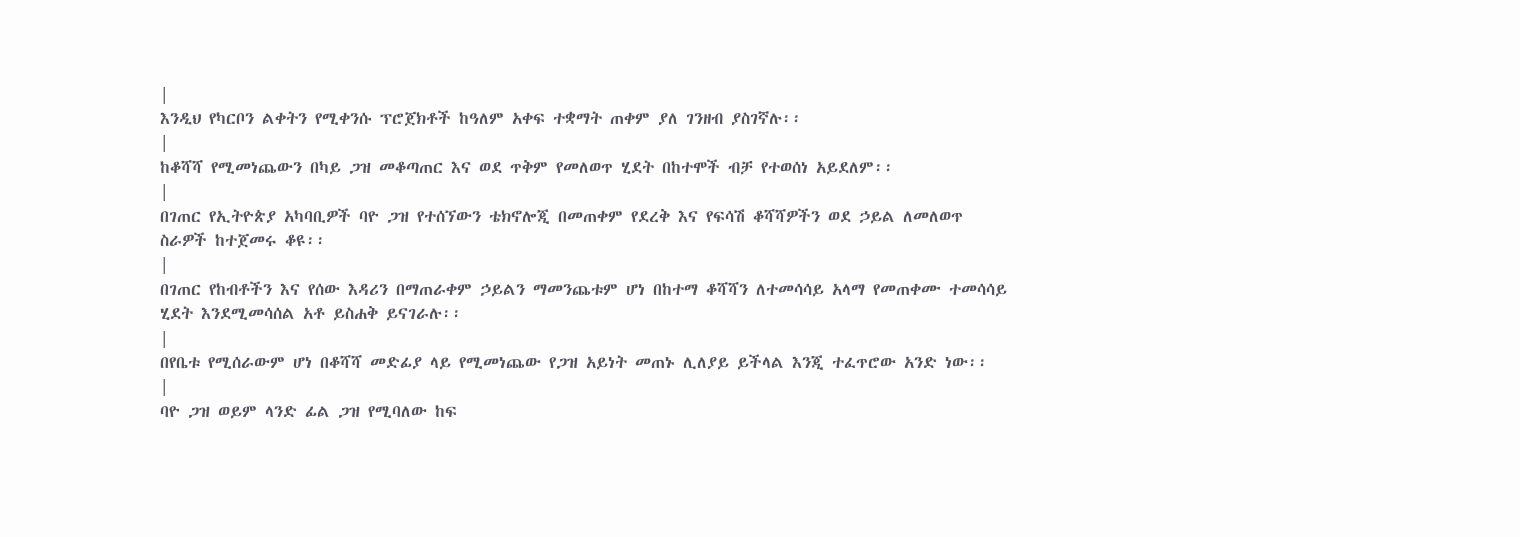|
እንዲህ የካርቦን ልቀትን የሚቀንሱ ፕሮጀክቶች ከዓለም አቀፍ ተቋማት ጠቀም ያለ ገንዘብ ያስገኛሉ፡፡
|
ከቆሻሻ የሚመነጨውን በካይ ጋዝ መቆጣጠር እና ወደ ጥቅም የመለወጥ ሂደት በከተሞች ብቻ የተወሰነ አይደለም፡፡
|
በገጠር የኢትዮጵያ አካባቢዎች ባዮ ጋዝ የተሰኘውን ቴክኖሎጂ በመጠቀም የደረቅ እና የፍሳሽ ቆሻሻዎችን ወደ ኃይል ለመለወጥ ስራዎች ከተጀመሩ ቆዩ፡፡
|
በገጠር የከብቶችን እና የሰው እዳሪን በማጠራቀም ኃይልን ማመንጨቱም ሆነ በከተማ ቆሻሻን ለተመሳሳይ አላማ የመጠቀሙ ተመሳሳይ ሂደት እንደሚመሳሰል አቶ ይስሐቅ ይናገራሉ፡፡
|
በየቤቱ የሚሰራውም ሆነ በቆሻሻ መድፊያ ላይ የሚመነጨው የጋዝ አይነት መጠኑ ሊለያይ ይችላል እንጂ ተፈጥሮው አንድ ነው፡፡
|
ባዮ ጋዝ ወይም ላንድ ፊል ጋዝ የሚባለው ከፍ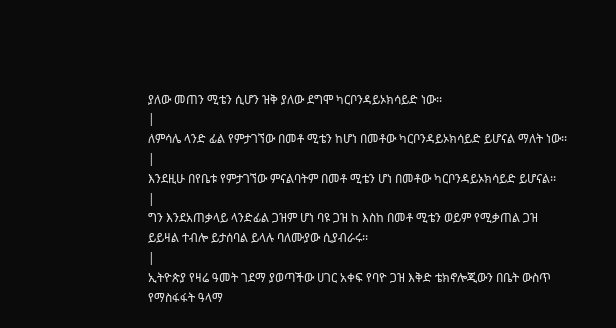ያለው መጠን ሚቴን ሲሆን ዝቅ ያለው ደግሞ ካርቦንዳይኦክሳይድ ነው፡፡
|
ለምሳሌ ላንድ ፊል የምታገኘው በመቶ ሚቴን ከሆነ በመቶው ካርቦንዳይኦክሳይድ ይሆናል ማለት ነው፡፡
|
እንደዚሁ በየቤቱ የምታገኘው ምናልባትም በመቶ ሚቴን ሆነ በመቶው ካርቦንዳይኦክሳይድ ይሆናል፡፡
|
ግን እንደአጠቃላይ ላንድፊል ጋዝም ሆነ ባዩ ጋዝ ከ እስከ በመቶ ሚቴን ወይም የሚቃጠል ጋዝ ይይዛል ተብሎ ይታሰባል ይላሉ ባለሙያው ሲያብራሩ፡፡
|
ኢትዮጵያ የዛሬ ዓመት ገደማ ያወጣችው ሀገር አቀፍ የባዮ ጋዝ እቅድ ቴክኖሎጂውን በቤት ውስጥ የማስፋፋት ዓላማ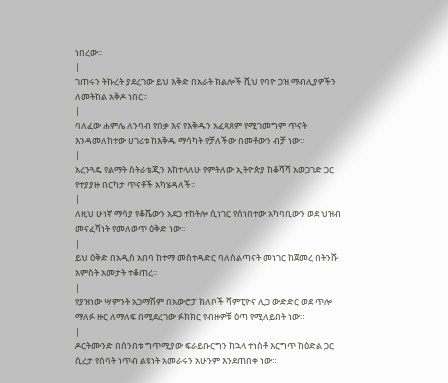ነበረው፡፡
|
ገጠሩን ትኩረት ያደረገው ይህ እቅድ በአራት ክልሎች ሺህ የባዮ ጋዝ ማብሊያዎችን ለመትከል አቅዶ ነበር፡፡
|
ባለፈው ሐምሌ ለንባብ የበቃ እና የእቅዱን አፈጻጸም የሚገመግም ጥናት እንዳመለከተው ሀገሪቱ ከእቅዱ ማሳካት የቻለችው በመቶውን ብቻ ነው፡፡
|
አረንጓዴ የልማት ስትራቴጂን እከተላለሁ የምትለው ኢትዮጵያ ከቆሻሻ አወጋገድ ጋር የተያያዙ በርካታ ጥናቶች አካሄዳለች፡፡
|
ለዚህ ሁነኛ ማሳያ የቆሼውን አደጋ ተከትሎ ሲነገር የሰነበተው አካባቢውን ወደ ህዝብ መናፈሻነት የመለወጥ ዕቅድ ነው፡፡
|
ይህ ዕቅድ በአዲስ አበባ ከተማ መስተዳድር ባለስልጣናት መነገር ከጀመረ በትንሹ አምስት አመታት ተቆጠረ፡፡
|
የያዝነው ሣምንት አጋማሽም በአውሮፓ ክለቦች ሻምፒዮና ሊጋ ውድድር ወደ ጥሎ ማለፉ ዙር ለማለፍ በሚደረገው ፉክክር የብዙዎቹ ዕጣ የሚለይበት ነው።
|
ዶርትሙንድ በሰንበቱ ግጥሚያው ፍራይቡርግን ከኋላ ተነስቶ እርግጥ ከዕድል ጋር ሲረታ የሰባት ነጥብ ልዩነት አመራሩን አሁንም እንደጠበቀ ነው።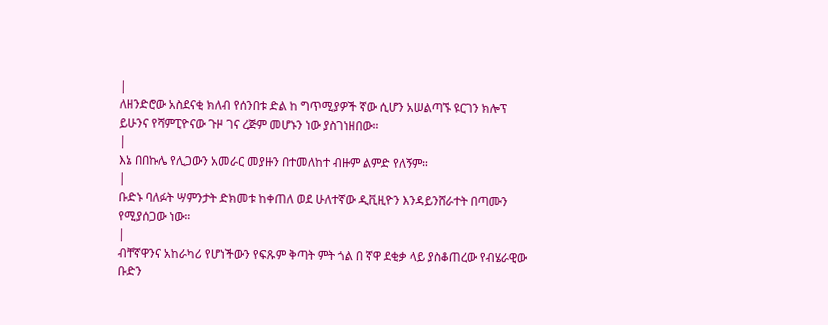|
ለዘንድሮው አስደናቂ ክለብ የሰንበቱ ድል ከ ግጥሚያዎች ኛው ሲሆን አሠልጣኙ ዩርገን ክሎፕ ይሁንና የሻምፒዮናው ጉዞ ገና ረጅም መሆኑን ነው ያስገነዘበው።
|
እኔ በበኩሌ የሊጋውን አመራር መያዙን በተመለከተ ብዙም ልምድ የለኝም።
|
ቡድኑ ባለፉት ሣምንታት ድክመቱ ከቀጠለ ወደ ሁለተኛው ዲቪዚዮን እንዳይንሸራተት በጣሙን የሚያሰጋው ነው።
|
ብቸኛዋንና አከራካሪ የሆነችውን የፍጹም ቅጣት ምት ጎል በ ኛዋ ደቂቃ ላይ ያስቆጠረው የብሄራዊው ቡድን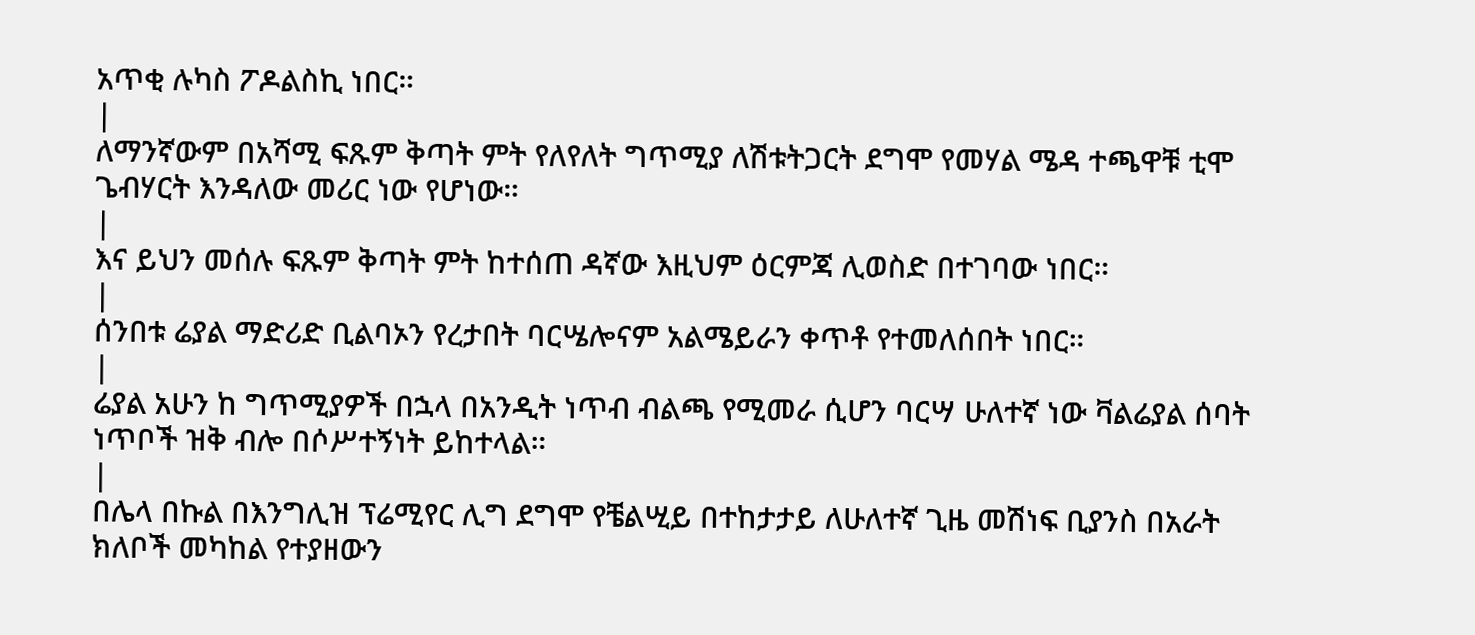አጥቂ ሉካስ ፖዶልስኪ ነበር።
|
ለማንኛውም በአሻሚ ፍጹም ቅጣት ምት የለየለት ግጥሚያ ለሽቱትጋርት ደግሞ የመሃል ሜዳ ተጫዋቹ ቲሞ ጌብሃርት እንዳለው መሪር ነው የሆነው።
|
እና ይህን መሰሉ ፍጹም ቅጣት ምት ከተሰጠ ዳኛው እዚህም ዕርምጃ ሊወስድ በተገባው ነበር።
|
ሰንበቱ ሬያል ማድሪድ ቢልባኦን የረታበት ባርሤሎናም አልሜይራን ቀጥቶ የተመለሰበት ነበር።
|
ሬያል አሁን ከ ግጥሚያዎች በኋላ በአንዲት ነጥብ ብልጫ የሚመራ ሲሆን ባርሣ ሁለተኛ ነው ቫልሬያል ሰባት ነጥቦች ዝቅ ብሎ በሶሥተኝነት ይከተላል።
|
በሌላ በኩል በእንግሊዝ ፕሬሚየር ሊግ ደግሞ የቼልሢይ በተከታታይ ለሁለተኛ ጊዜ መሽነፍ ቢያንስ በአራት ክለቦች መካከል የተያዘውን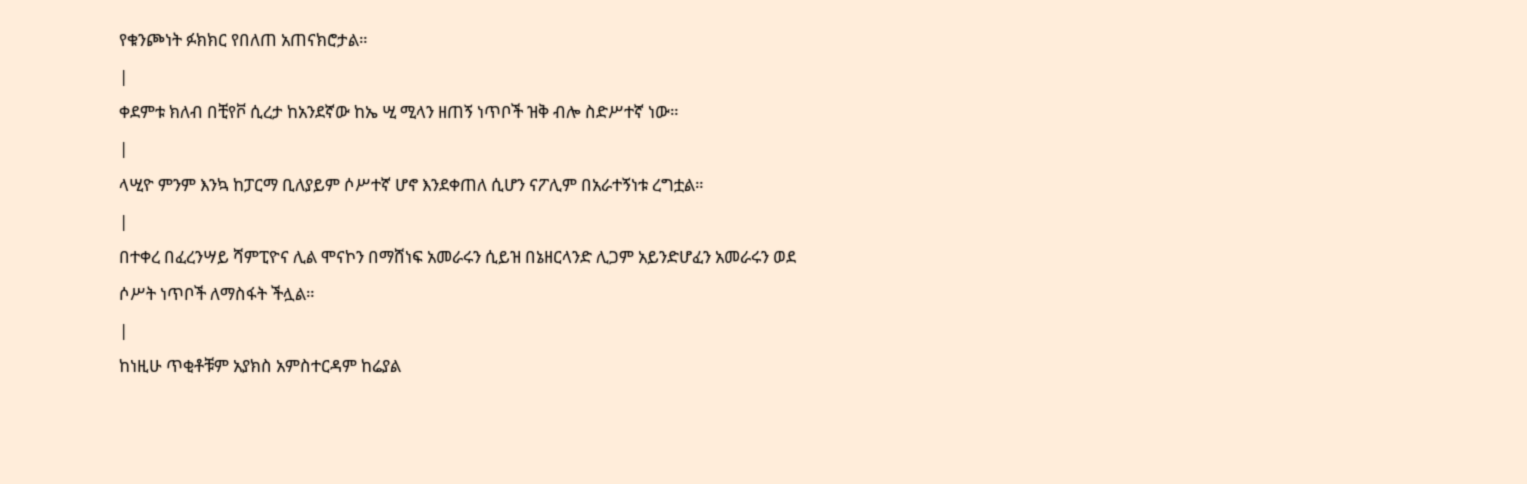የቁንጮነት ፉክክር የበለጠ አጠናክሮታል።
|
ቀደምቱ ክለብ በቺየቮ ሲረታ ከአንደኛው ከኤ ሢ ሚላን ዘጠኝ ነጥቦች ዝቅ ብሎ ስድሥተኛ ነው።
|
ላሢዮ ምንም እንኳ ከፓርማ ቢለያይም ሶሥተኛ ሆኖ እንደቀጠለ ሲሆን ናፖሊም በአራተኝነቱ ረግቷል።
|
በተቀረ በፈረንሣይ ሻምፒዮና ሊል ሞናኮን በማሸነፍ አመራሩን ሲይዝ በኔዘርላንድ ሊጋም አይንድሆፈን አመራሩን ወደ ሶሥት ነጥቦች ለማስፋት ችሏል።
|
ከነዚሁ ጥቂቶቹም አያክስ አምስተርዳም ከሬያል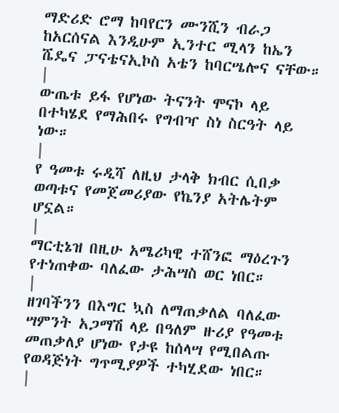ማድሪድ ሮማ ከባየርን ሙንሺን ብራጋ ከአርሰናል እንዲሁም ኢንተር ሚላን ከኤን ሼዴና ፓናቴናኢኮስ አቴን ከባርሤሎና ናቸው።
|
ውጤቱ ይፋ የሆነው ትናንት ሞናኮ ላይ በተካሄደ የማሕበሩ የግብዣ ስነ ስርዓት ላይ ነው።
|
የ ዓመቱ ሩዲሻ ለዚህ ታላቅ ክብር ሲበቃ ወጣቱና የመጀመሪያው የኬንያ አትሌትም ሆኗል።
|
ማርቲኔዝ በዚሁ አሜሪካዊ ተሸንፎ ማዕረጉን የተነጠቀው ባለፈው ታሕሣስ ወር ነበር።
|
ዘገባችንን በእግር ኳስ ለማጠቃለል ባለፈው ሣምንት አጋማሽ ላይ በዓለም ዙሪያ የዓመቱ መጠቃለያ ሆነው የታዩ ከሰላሣ የሚበልጡ የወዳጅነት ግጥሚያዎች ተካሂደው ነበር።
|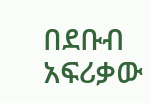በደቡብ አፍሪቃው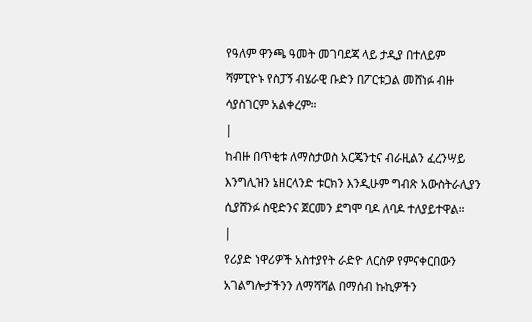የዓለም ዋንጫ ዓመት መገባደጃ ላይ ታዲያ በተለይም ሻምፒዮኑ የስፓኝ ብሄራዊ ቡድን በፖርቱጋል መሸነፉ ብዙ ሳያስገርም አልቀረም።
|
ከብዙ በጥቂቱ ለማስታወስ አርጄንቲና ብራዚልን ፈረንሣይ እንግሊዝን ኔዘርላንድ ቱርክን እንዲሁም ግብጽ አውስትራሊያን ሲያሸንፉ ስዊድንና ጀርመን ደግሞ ባዶ ለባዶ ተለያይተዋል።
|
የሪያድ ነዋሪዎች አስተያየት ራድዮ ለርስዎ የምናቀርበውን አገልግሎታችንን ለማሻሻል በማሰብ ኩኪዎችን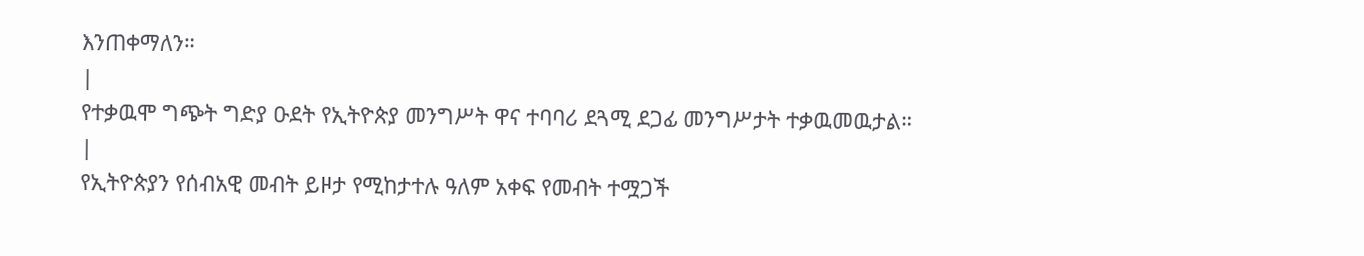እንጠቀማለን።
|
የተቃዉሞ ግጭት ግድያ ዑደት የኢትዮጵያ መንግሥት ዋና ተባባሪ ደጓሚ ደጋፊ መንግሥታት ተቃዉመዉታል።
|
የኢትዮጵያን የሰብአዊ መብት ይዞታ የሚከታተሉ ዓለም አቀፍ የመብት ተሟጋች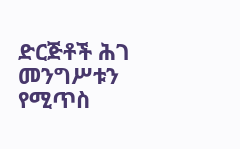ድርጅቶች ሕገ መንግሥቱን የሚጥስ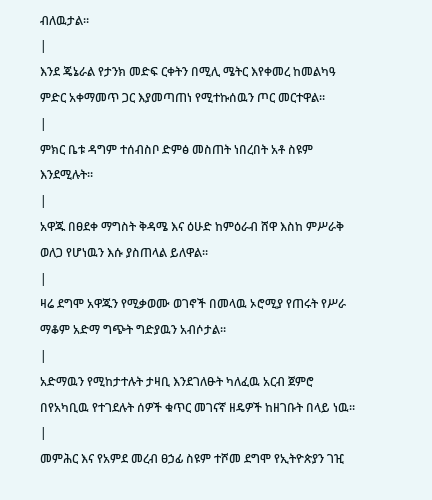ብለዉታል።
|
እንደ ጄኔራል የታንክ መድፍ ርቀትን በሚሊ ሜትር እየቀመረ ከመልካዓ ምድር አቀማመጥ ጋር እያመጣጠነ የሚተኩሰዉን ጦር መርተዋል።
|
ምክር ቤቱ ዳግም ተሰብስቦ ድምፅ መስጠት ነበረበት አቶ ስዩም እንደሚሉት።
|
አዋጁ በፀደቀ ማግስት ቅዳሜ እና ዕሁድ ከምዕራብ ሸዋ እስከ ምሥራቅ ወለጋ የሆነዉን እሱ ያስጠላል ይለዋል።
|
ዛሬ ደግሞ አዋጁን የሚቃወሙ ወገኖች በመላዉ ኦሮሚያ የጠሩት የሥራ ማቆም አድማ ግጭት ግድያዉን አብሶታል።
|
አድማዉን የሚከታተሉት ታዛቢ እንደገለፁት ካለፈዉ አርብ ጀምሮ በየአካቢዉ የተገደሉት ሰዎች ቁጥር መገናኛ ዘዴዎች ከዘገቡት በላይ ነዉ።
|
መምሕር እና የአምደ መረብ ፀኃፊ ስዩም ተሾመ ደግሞ የኢትዮጵያን ገዢ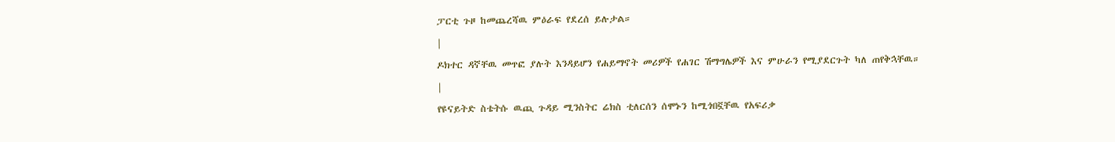ፓርቲ ጉዞ ከመጨረሻዉ ምዕራፍ የደረሰ ይሉታል።
|
ዶክተር ዳኛቸዉ መጥፎ ያሉት እንዳይሆን የሐይማኖት መሪዎች የሐገር ሽማግሌዎች እና ምሁራን የሚያደርጉት ካለ ጠየቅኋቸዉ።
|
የዩናይትድ ስቴትሱ ዉጪ ጉዳይ ሚንስትር ሬክስ ቲለርሰን ሰሞኑን ከሚጎበኟቸዉ የአፍሪቃ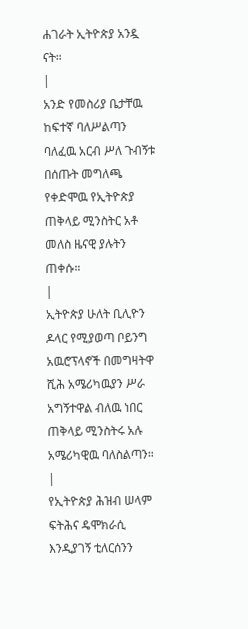ሐገራት ኢትዮጵያ አንዷ ናት።
|
አንድ የመስሪያ ቤታቸዉ ከፍተኛ ባለሥልጣን ባለፈዉ አርብ ሥለ ጉብኝቱ በሰጡት መግለጫ የቀድሞዉ የኢትዮጵያ ጠቅላይ ሚንስትር አቶ መለስ ዜናዊ ያሉትን ጠቀሱ።
|
ኢትዮጵያ ሁለት ቢሊዮን ዶላር የሚያወጣ ቦይንግ አዉሮፕላኖች በመግዛትዋ ሺሕ አሜሪካዉያን ሥራ አግኝተዋል ብለዉ ነበር ጠቅላይ ሚንስትሩ አሉ አሜሪካዊዉ ባለስልጣን።
|
የኢትዮጵያ ሕዝብ ሠላም ፍትሕና ዴሞክራሲ እንዲያገኝ ቲለርሰንን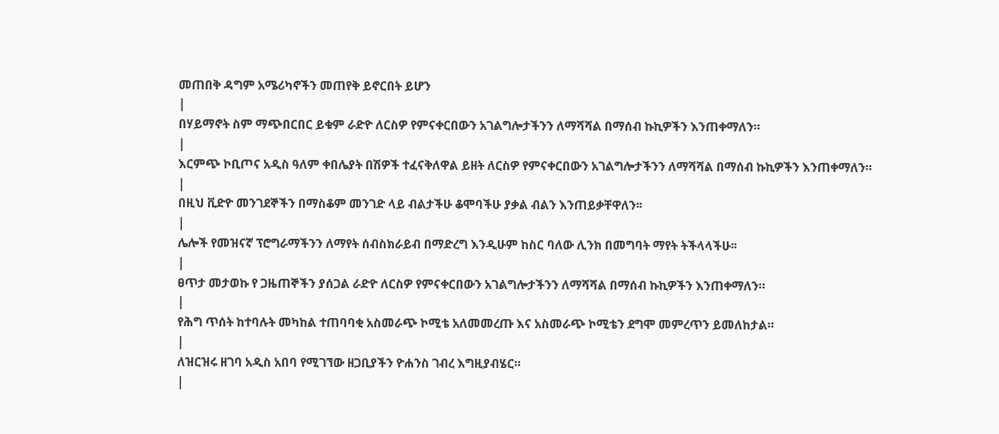መጠበቅ ዳግም አሜሪካኖችን መጠየቅ ይኖርበት ይሆን
|
በሃይማኖት ስም ማጭበርበር ይቁም ራድዮ ለርስዎ የምናቀርበውን አገልግሎታችንን ለማሻሻል በማሰብ ኩኪዎችን እንጠቀማለን።
|
እርምጭ ኮቢጦና አዲስ ዓለም ቀበሌያት በሽዎች ተፈናቅለዋል ይዘት ለርስዎ የምናቀርበውን አገልግሎታችንን ለማሻሻል በማሰብ ኩኪዎችን እንጠቀማለን።
|
በዚህ ቪድዮ መንገደኞችን በማስቆም መንገድ ላይ ብልታችሁ ቆሞባችሁ ያቃል ብልን እንጠይቃቸዋለን፡፡
|
ሌሎች የመዝናኛ ፕሮግራማችንን ለማየት ሰብስክራይብ በማድረግ እንዲሁም ከስር ባለው ሊንክ በመግባት ማየት ትችላላችሁ፡፡
|
ፀጥታ መታወኩ የ ጋዜጠኞችን ያሰጋል ራድዮ ለርስዎ የምናቀርበውን አገልግሎታችንን ለማሻሻል በማሰብ ኩኪዎችን እንጠቀማለን።
|
የሕግ ጥሰት ከተባሉት መካከል ተጠባባቂ አስመራጭ ኮሚቴ አለመመረጡ እና አስመራጭ ኮሚቴን ደግሞ መምረጥን ይመለከታል።
|
ለዝርዝሩ ዘገባ አዲስ አበባ የሚገኘው ዘጋቢያችን ዮሐንስ ገብረ እግዚያብሄር።
|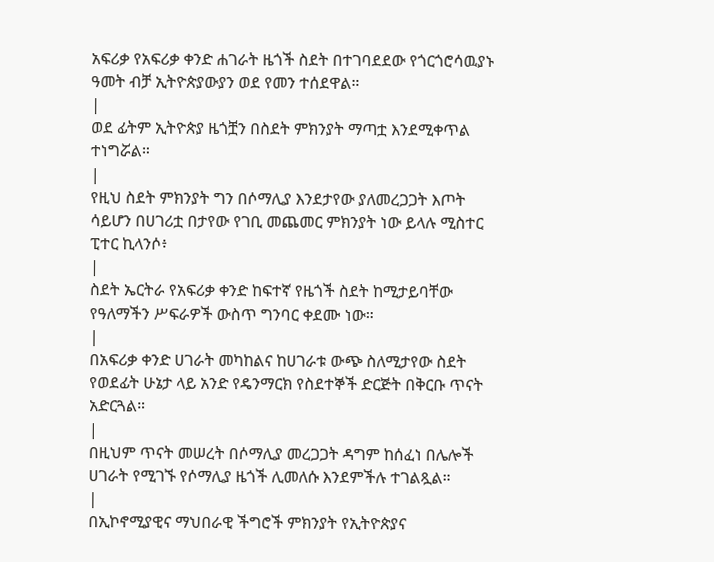አፍሪቃ የአፍሪቃ ቀንድ ሐገራት ዜጎች ስደት በተገባደደው የጎርጎሮሳዉያኑ ዓመት ብቻ ኢትዮጵያውያን ወደ የመን ተሰደዋል።
|
ወደ ፊትም ኢትዮጵያ ዜጎቿን በስደት ምክንያት ማጣቷ እንደሚቀጥል ተነግሯል።
|
የዚህ ስደት ምክንያት ግን በሶማሊያ እንደታየው ያለመረጋጋት እጦት ሳይሆን በሀገሪቷ በታየው የገቢ መጨመር ምክንያት ነው ይላሉ ሚስተር ፒተር ኪላንሶ፥
|
ስደት ኤርትራ የአፍሪቃ ቀንድ ከፍተኛ የዜጎች ስደት ከሚታይባቸው የዓለማችን ሥፍራዎች ውስጥ ግንባር ቀደሙ ነው።
|
በአፍሪቃ ቀንድ ሀገራት መካከልና ከሀገራቱ ውጭ ስለሚታየው ስደት የወደፊት ሁኔታ ላይ አንድ የዴንማርክ የስደተኞች ድርጅት በቅርቡ ጥናት አድርጓል።
|
በዚህም ጥናት መሠረት በሶማሊያ መረጋጋት ዳግም ከሰፈነ በሌሎች ሀገራት የሚገኙ የሶማሊያ ዜጎች ሊመለሱ እንደምችሉ ተገልጿል።
|
በኢኮኖሚያዊና ማህበራዊ ችግሮች ምክንያት የኢትዮጵያና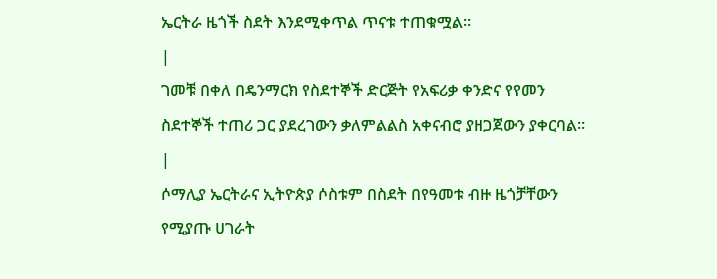ኤርትራ ዜጎች ስደት እንደሚቀጥል ጥናቱ ተጠቁሟል።
|
ገመቹ በቀለ በዴንማርክ የስደተኞች ድርጅት የአፍሪቃ ቀንድና የየመን ስደተኞች ተጠሪ ጋር ያደረገውን ቃለምልልስ አቀናብሮ ያዘጋጀውን ያቀርባል።
|
ሶማሊያ ኤርትራና ኢትዮጵያ ሶስቱም በስደት በየዓመቱ ብዙ ዜጎቻቸውን የሚያጡ ሀገራት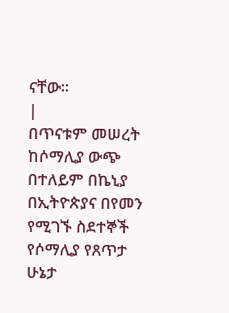ናቸው።
|
በጥናቱም መሠረት ከሶማሊያ ውጭ በተለይም በኬኒያ በኢትዮጵያና በየመን የሚገኙ ስደተኞች የሶማሊያ የጸጥታ ሁኔታ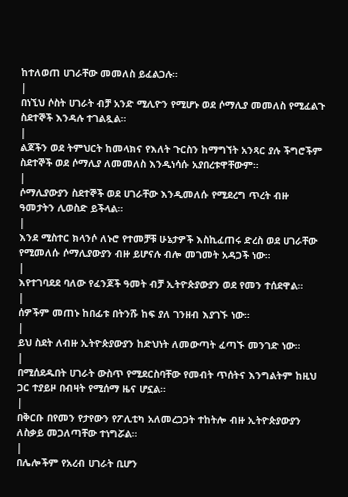ከተለወጠ ሀገራቸው መመለስ ይፈልጋሉ።
|
በነኚህ ሶስት ሀገራት ብቻ አንድ ሚሊዮን የሚሆኑ ወደ ሶማሊያ መመለስ የሚፈልጉ ስደተኞች እንዳሉ ተገልጿል።
|
ልጆችን ወደ ትምህርት ከመላክና የእለት ጉርስን ከማግኘት አንጻር ያሉ ችግሮችም ስደተኞች ወደ ሶማሊያ ለመመለስ እንዲነሳሱ አያበረቱዋቸውም።
|
ሶማሊያውያን ስደተኞች ወደ ሀገራቸው እንዲመለሱ የሚደረግ ጥረት ብዙ ዓመታትን ሊወስድ ይችላል።
|
እንደ ሚስተር ክላንሶ ለኑሮ የተመቻቹ ሁኔታዎች እስኪፈጠሩ ድረስ ወደ ሀገራቸው የሚመለሱ ሶማሊያውያን ብዙ ይሆናሉ ብሎ መገመት አዳጋች ነው።
|
እየተገባደደ ባለው የፈንጆች ዓመት ብቻ ኢትዮጵያውያን ወደ የመን ተሰደዋል።
|
ሰዎችም መጠኑ ከበፊቱ በትንሹ ከፍ ያለ ገንዘብ እያገኙ ነው።
|
ይህ ስደት ለብዙ ኢትዮጵያውያን ከድህነት ለመውጣት ፈጣኙ መንገድ ነው።
|
በሚሰደዱበት ሀገራት ውስጥ የሚደርስባቸው የመብት ጥሰትና እንግልትም ከዚህ ጋር ተያይዞ በብዛት የሚሰማ ዜና ሆኗል።
|
በቅርቡ በየመን የታየውን የፖሊቲካ አለመረጋጋት ተከትሎ ብዙ ኢትዮጵያውያን ለስቃይ መጋለጣቸው ተነግሯል።
|
በሌሎችም የአረብ ሀገራት ቢሆን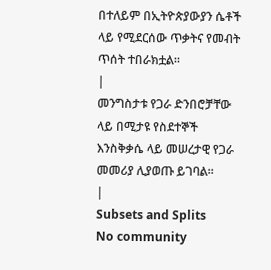በተለይም በኢትዮጵያውያን ሴቶች ላይ የሚደርሰው ጥቃትና የመብት ጥሰት ተበራክቷል።
|
መንግስታቱ የጋራ ድንበሮቻቸው ላይ በሚታዩ የስደተኞች እንስቅቃሴ ላይ መሠረታዊ የጋራ መመሪያ ሊያወጡ ይገባል።
|
Subsets and Splits
No community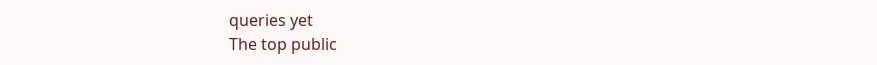queries yet
The top public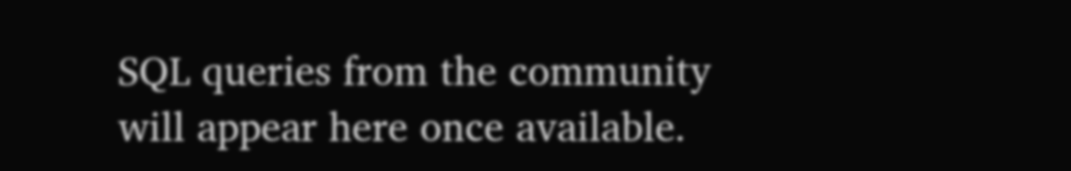SQL queries from the community will appear here once available.